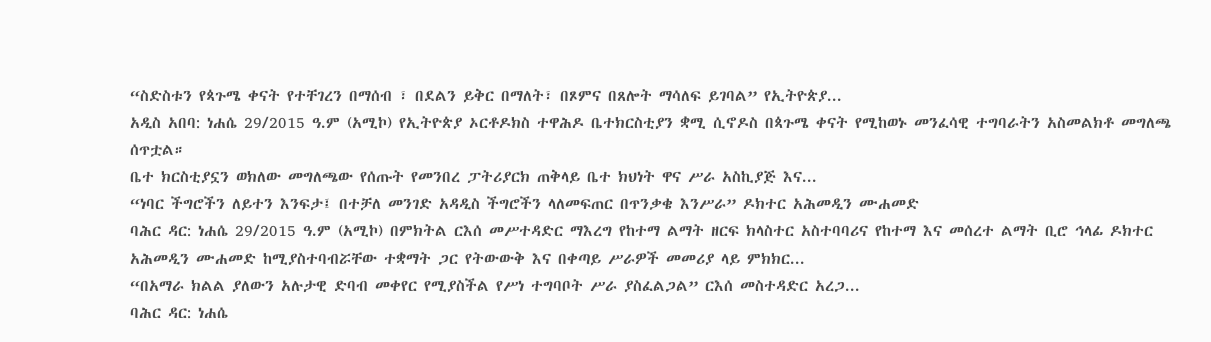“ስድስቱን የጳጉሜ ቀናት የተቸገረን በማሰብ ፣ በደልን ይቅር በማለት፣ በጾምና በጸሎት ማሳለፍ ይገባል” የኢትዮጵያ...
አዲስ አበባ: ነሐሴ 29/2015 ዓ.ም (አሚኮ) የኢትዮጵያ ኦርቶዶክስ ተዋሕዶ ቤተክርስቲያን ቋሚ ሲኖዶስ በጳጉሜ ቀናት የሚከወኑ መንፈሳዊ ተግባራትን አስመልክቶ መግለጫ ሰጥቷል።
ቤተ ክርስቲያኗን ወክለው መግለጫው የሰጡት የመንበረ ፓትሪያርክ ጠቅላይ ቤተ ክህነት ዋና ሥራ አስኪያጅ እና...
“ነባር ችግሮችን ለይተን እንፍታ፤ በተቻለ መንገድ አዳዲስ ችግሮችን ላለመፍጠር በጥንቃቄ እንሥራ” ዶክተር አሕመዲን ሙሐመድ
ባሕር ዳር: ነሐሴ 29/2015 ዓ.ም (አሚኮ) በምክትል ርእሰ መሥተዳድር ማእረግ የከተማ ልማት ዘርፍ ክላስተር አስተባባሪና የከተማ እና መሰረተ ልማት ቢሮ ኅላፊ ዶክተር አሕመዲን ሙሐመድ ከሚያስተባብሯቸው ተቋማት ጋር የትውውቅ እና በቀጣይ ሥራዎች መመሪያ ላይ ምክክር...
“በአማራ ክልል ያለውን አሉታዊ ድባብ መቀየር የሚያስችል የሥነ ተግባቦት ሥራ ያስፈልጋል” ርእሰ መስተዳድር አረጋ...
ባሕር ዳር: ነሐሴ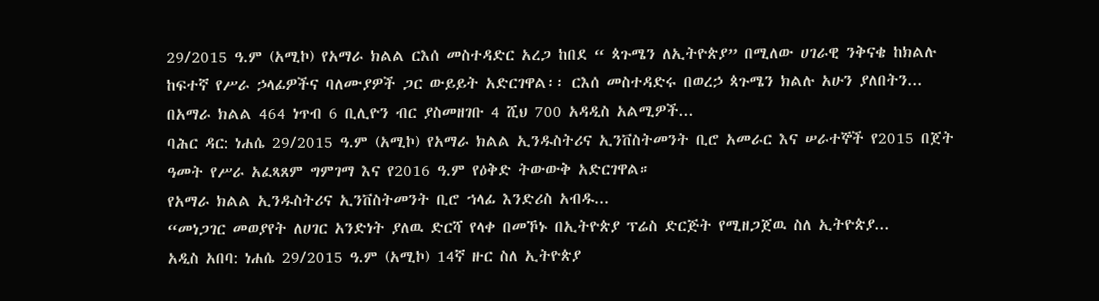29/2015 ዓ.ም (አሚኮ) የአማራ ክልል ርእሰ መስተዳድር አረጋ ከበደ “ ጳጉሜን ለኢትዮጵያ” በሚለው ሀገራዊ ንቅናቄ ከክልሉ ከፍተኛ የሥራ ኃላፊዎችና ባለሙያዎች ጋር ውይይት አድርገዋል፡፡ ርእሰ መስተዳድሩ በወረኃ ጳጉሜን ክልሉ አሁን ያለበትን...
በአማራ ክልል 464 ነጥብ 6 ቢሊዮን ብር ያስመዘገቡ 4 ሺህ 700 አዳዲስ አልሚዎች...
ባሕር ዳር: ነሐሴ 29/2015 ዓ.ም (አሚኮ) የአማራ ክልል ኢንዱስትሪና ኢንቨስትመንት ቢሮ አመራር እና ሠራተኞች የ2015 በጀት ዓመት የሥራ አፈጻጸም ግምገማ እና የ2016 ዓ.ም የዕቅድ ትውውቅ አድርገዋል።
የአማራ ክልል ኢንዱስትሪና ኢንቨስትመንት ቢሮ ኀላፊ እንድሪስ አብዱ...
“መነጋገር መወያየት ለሀገር አንድነት ያለዉ ድርሻ የላቀ በመኾኑ በኢትዮጵያ ፕሬስ ድርጅት የሚዘጋጀዉ ስለ ኢትዮጵያ...
አዲስ አበባ: ነሐሴ 29/2015 ዓ.ም (አሚኮ) 14ኛ ዙር ስለ ኢትዮጵያ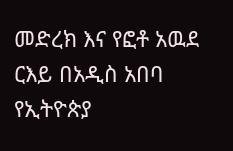መድረክ እና የፎቶ አዉደ ርእይ በአዲስ አበባ የኢትዮጵያ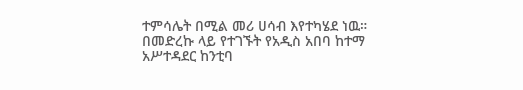ተምሳሌት በሚል መሪ ሀሳብ እየተካሄደ ነዉ።
በመድረኩ ላይ የተገኙት የአዲስ አበባ ከተማ አሥተዳደር ከንቲባ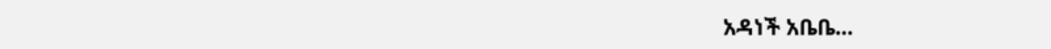አዳነች አቤቤ...